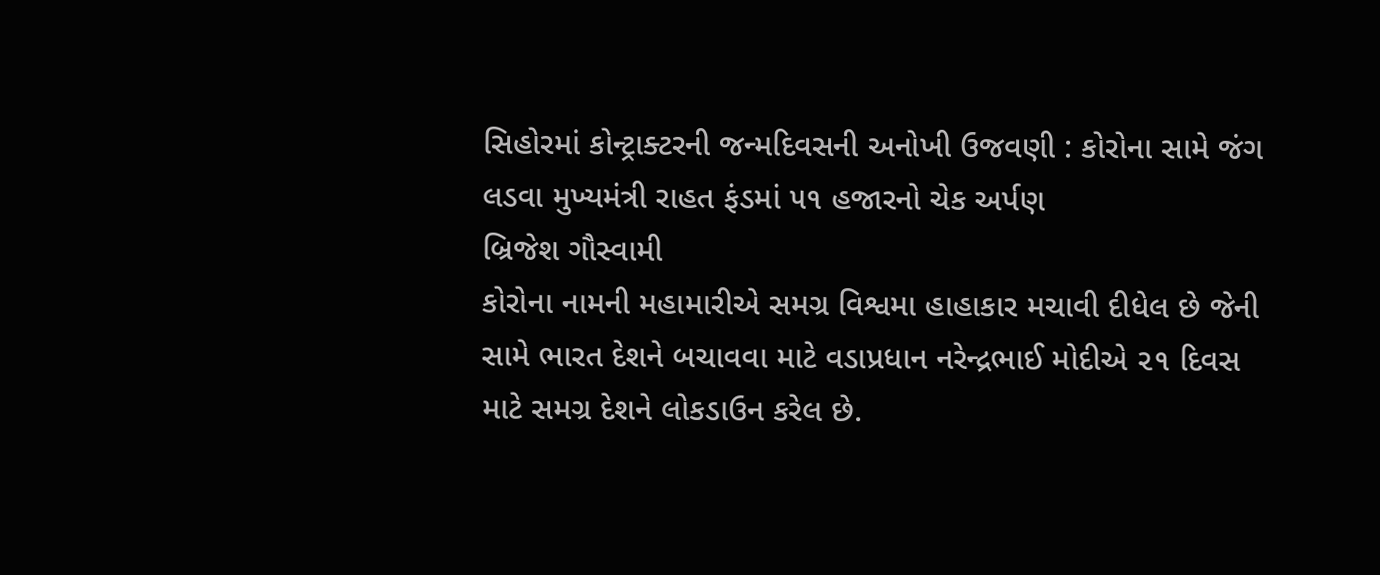સિહોરમાં કોન્ટ્રાક્ટરની જન્મદિવસની અનોખી ઉજવણી : કોરોના સામે જંગ લડવા મુખ્યમંત્રી રાહત ફંડમાં ૫૧ હજારનો ચેક અર્પણ
બ્રિજેશ ગૌસ્વામી
કોરોના નામની મહામારીએ સમગ્ર વિશ્વમા હાહાકાર મચાવી દીધેલ છે જેની સામે ભારત દેશને બચાવવા માટે વડાપ્રધાન નરેન્દ્રભાઈ મોદીએ ૨૧ દિવસ માટે સમગ્ર દેશને લોકડાઉન કરેલ છે.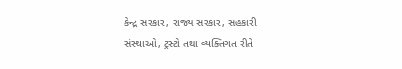કેન્દ્ર સરકાર, રાજ્ય સરકાર, સહકારી સંસ્થાઓ, ટ્રસ્ટો તથા વ્યક્તિગત રીતે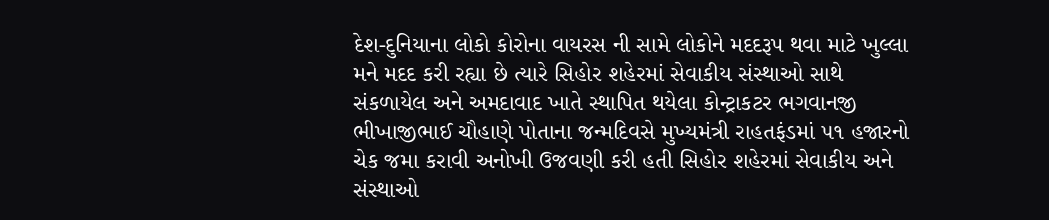દેશ-દુનિયાના લોકો કોરોના વાયરસ ની સામે લોકોને મદદરૂપ થવા માટે ખુલ્લા મને મદદ કરી રહ્યા છે ત્યારે સિહોર શહેરમાં સેવાકીય સંસ્થાઓ સાથે સંકળાયેલ અને અમદાવાદ ખાતે સ્થાપિત થયેલા કોન્ટ્રાકટર ભગવાનજી ભીખાજીભાઈ ચૌહાણે પોતાના જન્મદિવસે મુખ્યમંત્રી રાહતફંડમાં ૫૧ હજારનો ચેક જમા કરાવી અનોખી ઉજવણી કરી હતી સિહોર શહેરમાં સેવાકીય અને સંસ્થાઓ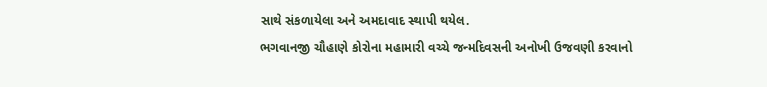સાથે સંકળાયેલા અને અમદાવાદ સ્થાપી થયેલ.
ભગવાનજી ચૌહાણે કોરોના મહામારી વચ્ચે જન્મદિવસની અનોખી ઉજવણી કરવાનો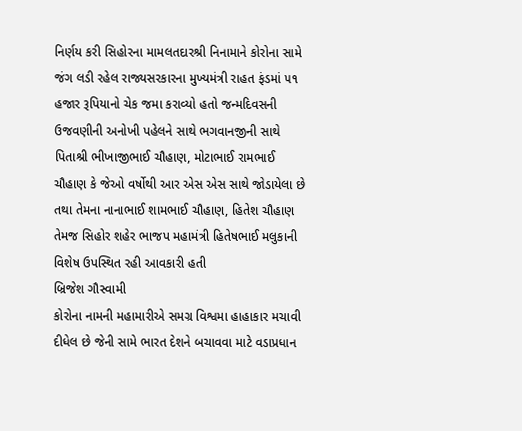નિર્ણય કરી સિહોરના મામલતદારશ્રી નિનામાને કોરોના સામે જંગ લડી રહેલ રાજ્યસરકારના મુખ્યમંત્રી રાહત ફંડમાં ૫૧ હજાર રૂપિયાનો ચેક જમા કરાવ્યો હતો જન્મદિવસની ઉજવણીની અનોખી પહેલને સાથે ભગવાનજીની સાથે પિતાશ્રી ભીખાજીભાઈ ચૌહાણ, મોટાભાઈ રામભાઈ ચૌહાણ કે જેઓ વર્ષોથી આર એસ એસ સાથે જોડાયેલા છે તથા તેમના નાનાભાઈ શામભાઈ ચૌહાણ, હિતેશ ચૌહાણ તેમજ સિહોર શહેર ભાજપ મહામંત્રી હિતેષભાઈ મલુકાની વિશેષ ઉપસ્થિત રહી આવકારી હતી
બ્રિજેશ ગૌસ્વામી
કોરોના નામની મહામારીએ સમગ્ર વિશ્વમા હાહાકાર મચાવી દીધેલ છે જેની સામે ભારત દેશને બચાવવા માટે વડાપ્રધાન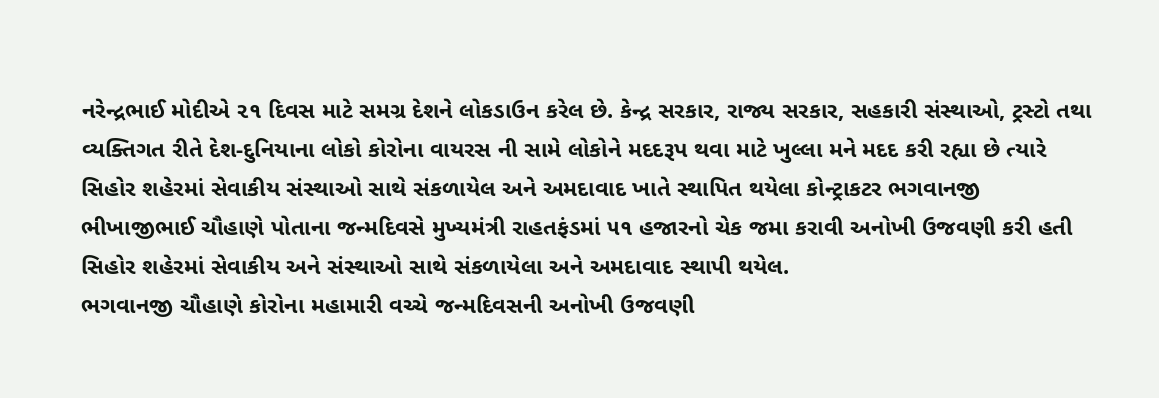નરેન્દ્રભાઈ મોદીએ ૨૧ દિવસ માટે સમગ્ર દેશને લોકડાઉન કરેલ છે. કેન્દ્ર સરકાર, રાજ્ય સરકાર, સહકારી સંસ્થાઓ, ટ્રસ્ટો તથા વ્યક્તિગત રીતે દેશ-દુનિયાના લોકો કોરોના વાયરસ ની સામે લોકોને મદદરૂપ થવા માટે ખુલ્લા મને મદદ કરી રહ્યા છે ત્યારે સિહોર શહેરમાં સેવાકીય સંસ્થાઓ સાથે સંકળાયેલ અને અમદાવાદ ખાતે સ્થાપિત થયેલા કોન્ટ્રાકટર ભગવાનજી ભીખાજીભાઈ ચૌહાણે પોતાના જન્મદિવસે મુખ્યમંત્રી રાહતફંડમાં ૫૧ હજારનો ચેક જમા કરાવી અનોખી ઉજવણી કરી હતી સિહોર શહેરમાં સેવાકીય અને સંસ્થાઓ સાથે સંકળાયેલા અને અમદાવાદ સ્થાપી થયેલ.
ભગવાનજી ચૌહાણે કોરોના મહામારી વચ્ચે જન્મદિવસની અનોખી ઉજવણી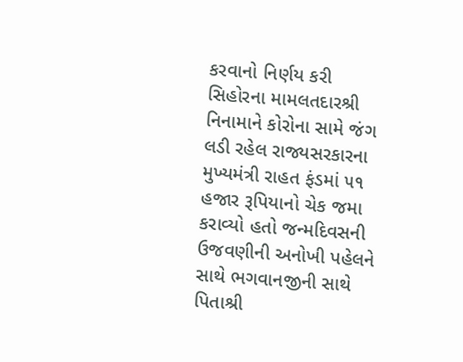કરવાનો નિર્ણય કરી સિહોરના મામલતદારશ્રી નિનામાને કોરોના સામે જંગ લડી રહેલ રાજ્યસરકારના મુખ્યમંત્રી રાહત ફંડમાં ૫૧ હજાર રૂપિયાનો ચેક જમા કરાવ્યો હતો જન્મદિવસની ઉજવણીની અનોખી પહેલને સાથે ભગવાનજીની સાથે પિતાશ્રી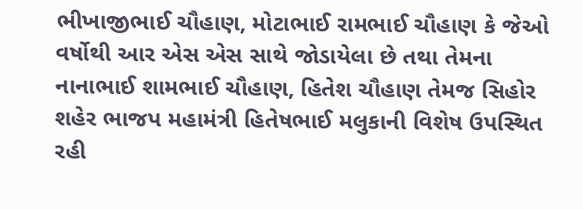ભીખાજીભાઈ ચૌહાણ, મોટાભાઈ રામભાઈ ચૌહાણ કે જેઓ વર્ષોથી આર એસ એસ સાથે જોડાયેલા છે તથા તેમના નાનાભાઈ શામભાઈ ચૌહાણ, હિતેશ ચૌહાણ તેમજ સિહોર શહેર ભાજપ મહામંત્રી હિતેષભાઈ મલુકાની વિશેષ ઉપસ્થિત રહી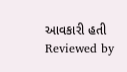આવકારી હતી
Reviewed by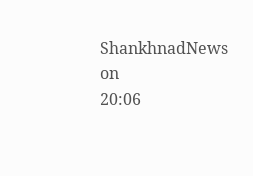ShankhnadNews
on
20:06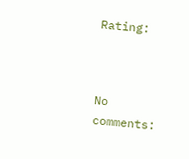Rating:



No comments: